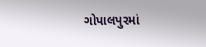ગોપાલપુરમાં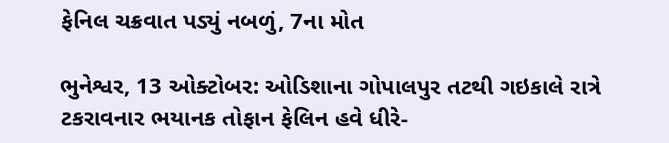ફેનિલ ચક્રવાત પડ્યું નબળું, 7ના મોત

ભુનેશ્વર, 13 ઓક્ટોબર: ઓડિશાના ગોપાલપુર તટથી ગઇકાલે રાત્રે ટકરાવનાર ભયાનક તોફાન ફેલિન હવે ધીરે-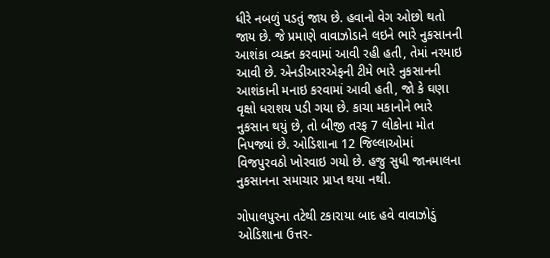ધીરે નબળું પડતું જાય છે. હવાનો વેગ ઓછો થતો જાય છે. જે પ્રમાણે વાવાઝોડાને લઇને ભારે નુકસાનની આશંકા વ્યક્ત કરવામાં આવી રહી હતી, તેમાં નરમાઇ આવી છે. એનડીઆરએફની ટીમે ભારે નુકસાનની આશંકાની મનાઇ કરવામાં આવી હતી, જો કે ઘણા વૃક્ષો ધરાશય પડી ગયા છે. કાચા મકાનોને ભારે નુકસાન થયું છે, તો બીજી તરફ 7 લોકોના મોત નિપજ્યાં છે. ઓડિશાના 12 જિલ્લાઓમાં વિજપુરવઠો ખોરવાઇ ગયો છે. હજુ સુધી જાનમાલના નુકસાનના સમાચાર પ્રાપ્ત થયા નથી.

ગોપાલપુરના તટેથી ટકારાયા બાદ હવે વાવાઝોડું ઓડિશાના ઉત્તર-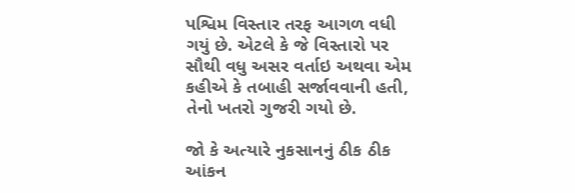પશ્વિમ વિસ્તાર તરફ આગળ વધી ગયું છે. એટલે કે જે વિસ્તારો પર સૌથી વધુ અસર વર્તાઇ અથવા એમ કહીએ કે તબાહી સર્જાવવાની હતી, તેનો ખતરો ગુજરી ગયો છે.

જો કે અત્યારે નુકસાનનું ઠીક ઠીક આંકન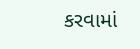કરવામાં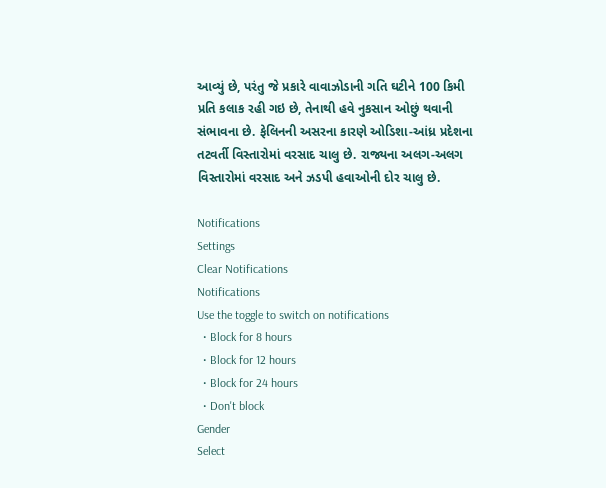આવ્યું છે, પરંતુ જે પ્રકારે વાવાઝોડાની ગતિ ઘટીને 100 કિમી પ્રતિ કલાક રહી ગઇ છે, તેનાથી હવે નુકસાન ઓછું થવાની સંભાવના છે. ફેલિનની અસરના કારણે ઓડિશા-આંધ્ર પ્રદેશના તટવર્તી વિસ્તારોમાં વરસાદ ચાલુ છે. રાજ્યના અલગ-અલગ વિસ્તારોમાં વરસાદ અને ઝડપી હવાઓની દોર ચાલુ છે.

Notifications
Settings
Clear Notifications
Notifications
Use the toggle to switch on notifications
  • Block for 8 hours
  • Block for 12 hours
  • Block for 24 hours
  • Don't block
Gender
Select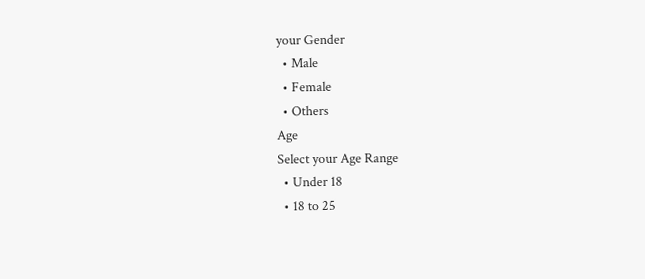your Gender
  • Male
  • Female
  • Others
Age
Select your Age Range
  • Under 18
  • 18 to 25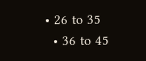• 26 to 35
  • 36 to 45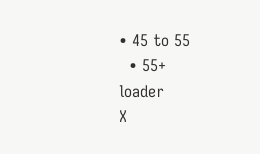• 45 to 55
  • 55+
loader
X